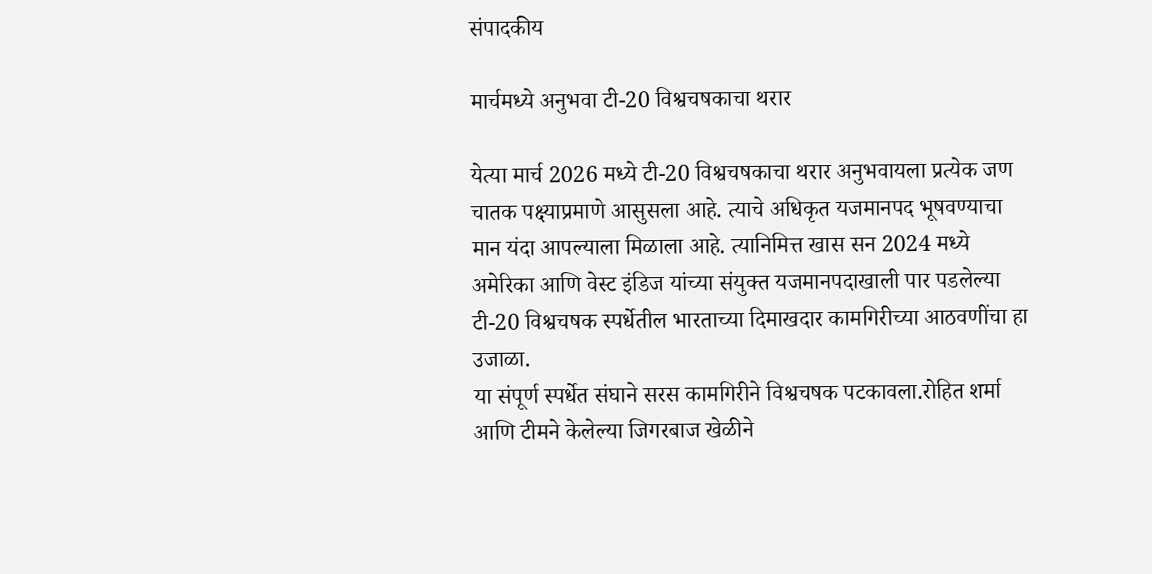संपादकीय

मार्चमध्ये अनुभवा टी-20 विश्वचषकाचा थरार

येत्या मार्च 2026 मध्ये टी-20 विश्वचषकाचा थरार अनुभवायला प्रत्येक जण चातक पक्ष्याप्रमाणे आसुसला आहे. त्याचे अधिकृत यजमानपद भूषवण्याचा मान यंदा आपल्याला मिळाला आहे. त्यानिमित्त खास सन 2024 मध्ये अमेरिका आणि वेस्ट इंडिज यांच्या संयुक्त यजमानपदाखाली पार पडलेल्या टी-20 विश्वचषक स्पर्धेतील भारताच्या दिमाखदार कामगिरीच्या आठवणींचा हा उजाळा.
या संपूर्ण स्पर्धेत संघाने सरस कामगिरीने विश्वचषक पटकावला.रोहित शर्मा आणि टीमने केलेल्या जिगरबाज खेळीने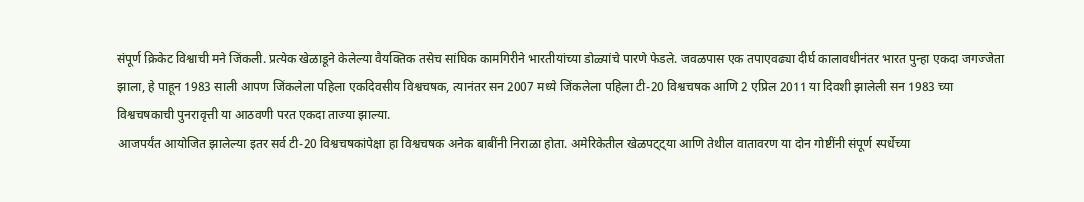संपूर्ण क्रिकेट विश्वाची मने जिंकली. प्रत्येक खेळाडूने केलेल्या वैयक्तिक तसेच सांघिक कामगिरीने भारतीयांच्या डोळ्यांचे पारणे फेडले. जवळपास एक तपाएवढ्या दीर्घ कालावधीनंतर भारत पुन्हा एकदा जगज्जेता झाला, हे पाहून 1983 साली आपण जिंकलेला पहिला एकदिवसीय विश्वचषक, त्यानंतर सन 2007 मध्ये जिंकलेला पहिला टी-20 विश्वचषक आणि 2 एप्रिल 2011 या दिवशी झालेली सन 1983 च्या विश्वचषकाची पुनरावृत्ती या आठवणी परत एकदा ताज्या झाल्या.
आजपर्यंत आयोजित झालेल्या इतर सर्व टी-20 विश्वचषकांपेक्षा हा विश्वचषक अनेक बाबींनी निराळा होता. अमेरिकेतील खेळपट्ट्या आणि तेथील वातावरण या दोन गोष्टींनी संपूर्ण स्पर्धेच्या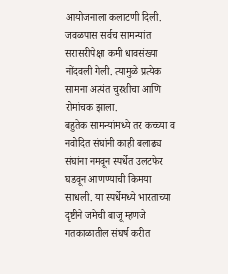आयोजनाला कलाटणी दिली. जवळपास सर्वच सामन्यांत सरासरीपेक्षा कमी धावसंख्या नोंदवली गेली. त्यामुळे प्रत्येक सामना अत्यंत चुरशीचा आणि रोमांचक झाला.
बहुतेक सामन्यांमध्ये तर कच्च्या व नवोदित संघांनी काही बलाढ्य संघांना नमवून स्पर्धेत उलटफेर घडवून आणण्याची किमया साधली. या स्पर्धेमध्ये भारताच्या दृष्टीने जमेची बाजू म्हणजे गतकाळातील संघर्ष करीत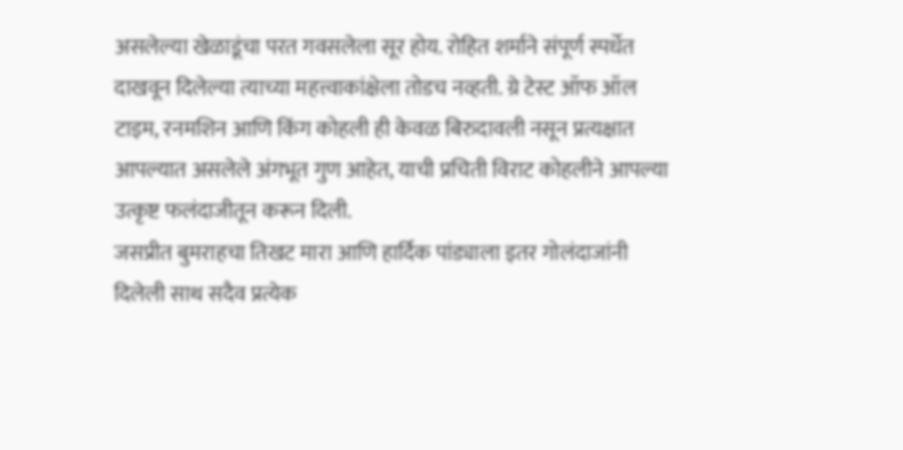असलेल्या खेळाडूंचा परत गवसलेला सूर होय. रोहित शर्माने संपूर्ण स्पर्धेत दाखवून दिलेल्या त्याच्या महत्त्वाकांक्षेला तोडच नव्हती. ग्रे टेस्ट ऑफ ऑल टाइम, रनमशिन आणि किंग कोहली ही केवळ बिरुदावली नसून प्रत्यक्षात आपल्यात असलेले अंगभूत गुण आहेत, याची प्रचिती विराट कोहलीने आपल्या उत्कृष्ट फलंदाजीतून करून दिली.
जसप्रीत बुमराहचा तिखट मारा आणि हार्दिक पांड्याला इतर गोलंदाजांनी दिलेली साथ सदैव प्रत्येक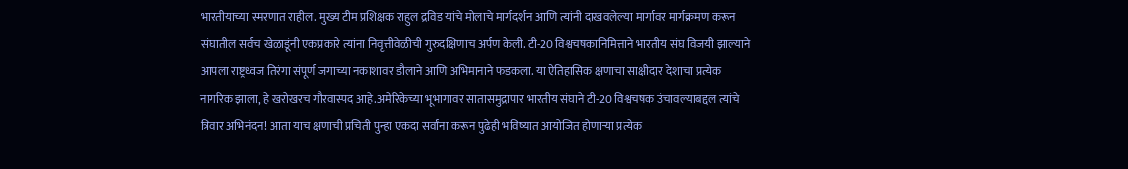भारतीयाच्या स्मरणात राहील. मुख्य टीम प्रशिक्षक राहुल द्रविड यांचे मोलाचे मार्गदर्शन आणि त्यांनी दाखवलेल्या मार्गावर मार्गक्रमण करून संघातील सर्वच खेळाडूंनी एकप्रकारे त्यांना निवृत्तीवेळीची गुरुदक्षिणाच अर्पण केली. टी-20 विश्वचषकानिमित्ताने भारतीय संघ विजयी झाल्याने आपला राष्ट्रध्वज तिरंगा संपूर्ण जगाच्या नकाशावर डौलाने आणि अभिमानाने फडकला. या ऐतिहासिक क्षणाचा साक्षीदार देशाचा प्रत्येक नागरिक झाला, हे खरोखरच गौरवास्पद आहे.अमेरिकेच्या भूभागावर सातासमुद्रापार भारतीय संघाने टी-20 विश्वचषक उंचावल्याबद्दल त्यांचे त्रिवार अभिनंदन! आता याच क्षणाची प्रचिती पुन्हा एकदा सर्वांना करून पुढेही भविष्यात आयोजित होणार्‍या प्रत्येक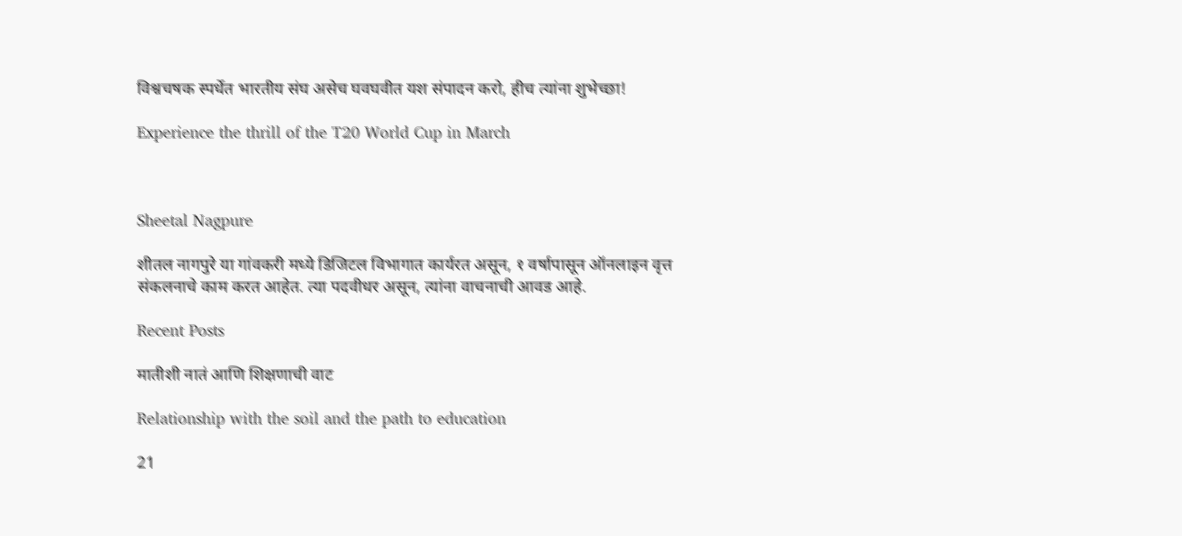विश्वचषक स्पर्धेत भारतीय संघ असेच घवघवीत यश संपादन करो, हीच त्यांना शुभेच्छा!

Experience the thrill of the T20 World Cup in March



Sheetal Nagpure

शीतल नागपुरे या गांवकरी मध्ये डिजिटल विभागात कार्यरत असून, १ वर्षापासून ऑनलाइन वृत्त संकलनाचे काम करत आहेत. त्या पदवीधर असून, त्यांना वाचनाची आवड आहे.

Recent Posts

मातीशी नातं आणि शिक्षणाची वाट

Relationship with the soil and the path to education

21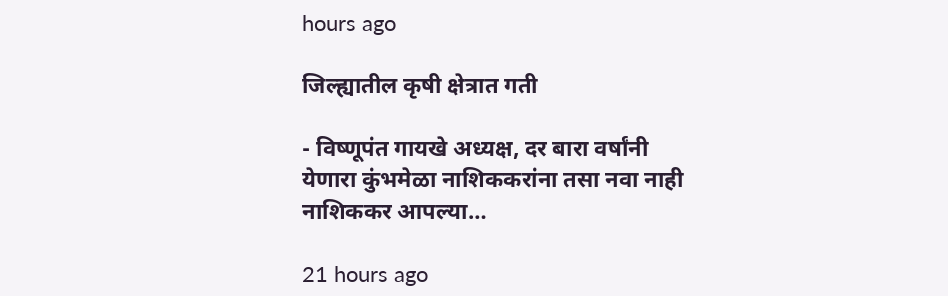hours ago

जिल्ह्यातील कृषी क्षेत्रात गती

- विष्णूपंत गायखे अध्यक्ष, दर बारा वर्षांनी येणारा कुंभमेळा नाशिककरांना तसा नवा नाही नाशिककर आपल्या…

21 hours ago